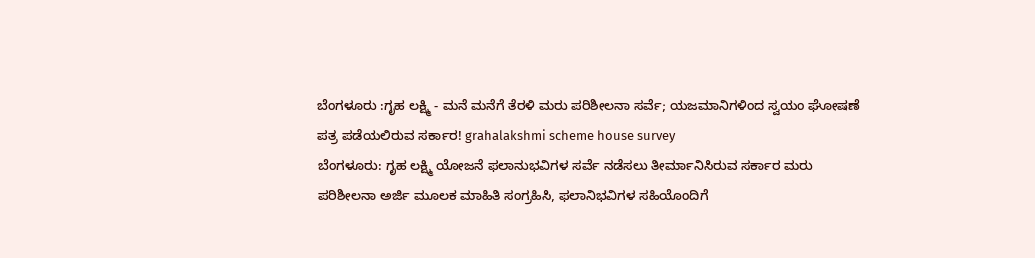ಬೆಂಗಳೂರು :ಗೃಹ ಲಕ್ಷ್ಮಿ - ಮನೆ ಮನೆಗೆ ತೆರಳಿ ಮರು ಪರಿಶೀಲನಾ ಸರ್ವೆ; ಯಜಮಾನಿಗಳಿಂದ ಸ್ವಯಂ ಘೋಷಣೆ ಪತ್ರ ಪಡೆಯಲಿರುವ ಸರ್ಕಾರ! grahalakshmi scheme house survey
ಬೆಂಗಳೂರು: ಗೃಹ ಲಕ್ಷ್ಮಿ ಯೋಜನೆ ಫಲಾನುಭವಿಗಳ ಸರ್ವೆ ನಡೆಸಲು ತೀರ್ಮಾನಿಸಿರುವ ಸರ್ಕಾರ ಮರು ಪರಿಶೀಲನಾ ಅರ್ಜಿ ಮೂಲಕ ಮಾಹಿತಿ ಸಂಗ್ರಹಿಸಿ, ಫಲಾನಿಭವಿಗಳ ಸಹಿಯೊಂದಿಗೆ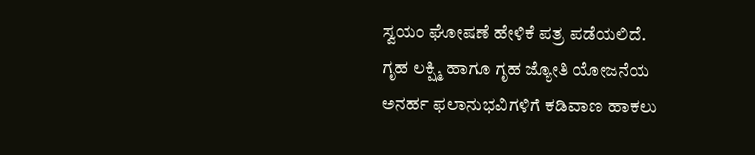ಸ್ವಯಂ ಘೋಷಣೆ ಹೇಳಿಕೆ ಪತ್ರ ಪಡೆಯಲಿದೆ.
ಗೃಹ ಲಕ್ಷ್ಮಿ ಹಾಗೂ ಗೃಹ ಜ್ಯೋತಿ ಯೋಜನೆಯ ಅನರ್ಹ ಫಲಾನುಭವಿಗಳಿಗೆ ಕಡಿವಾಣ ಹಾಕಲು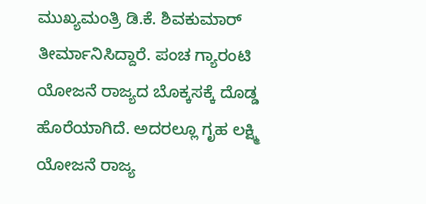ಮುಖ್ಯಮಂತ್ರಿ ಡಿ.ಕೆ. ಶಿವಕುಮಾರ್ ತೀರ್ಮಾನಿಸಿದ್ದಾರೆ. ಪಂಚ ಗ್ಯಾರಂಟಿ ಯೋಜನೆ ರಾಜ್ಯದ ಬೊಕ್ಕಸಕ್ಕೆ ದೊಡ್ಡ ಹೊರೆಯಾಗಿದೆ. ಅದರಲ್ಲೂ ಗೃಹ ಲಕ್ಷ್ಮಿ ಯೋಜನೆ ರಾಜ್ಯ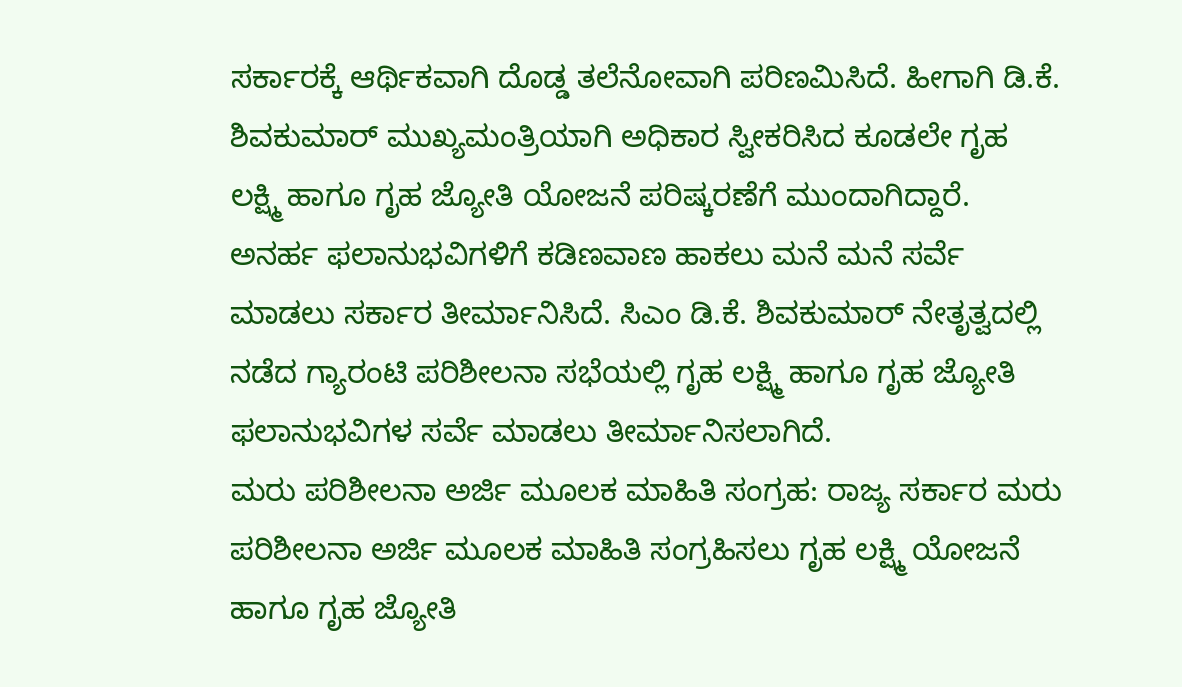ಸರ್ಕಾರಕ್ಕೆ ಆರ್ಥಿಕವಾಗಿ ದೊಡ್ಡ ತಲೆನೋವಾಗಿ ಪರಿಣಮಿಸಿದೆ. ಹೀಗಾಗಿ ಡಿ.ಕೆ. ಶಿವಕುಮಾರ್ ಮುಖ್ಯಮಂತ್ರಿಯಾಗಿ ಅಧಿಕಾರ ಸ್ವೀಕರಿಸಿದ ಕೂಡಲೇ ಗೃಹ ಲಕ್ಷ್ಮಿ ಹಾಗೂ ಗೃಹ ಜ್ಯೋತಿ ಯೋಜನೆ ಪರಿಷ್ಕರಣೆಗೆ ಮುಂದಾಗಿದ್ದಾರೆ.
ಅನರ್ಹ ಫಲಾನುಭವಿಗಳಿಗೆ ಕಡಿಣವಾಣ ಹಾಕಲು ಮನೆ ಮನೆ ಸರ್ವೆ ಮಾಡಲು ಸರ್ಕಾರ ತೀರ್ಮಾನಿಸಿದೆ. ಸಿಎಂ ಡಿ.ಕೆ. ಶಿವಕುಮಾರ್ ನೇತೃತ್ವದಲ್ಲಿ ನಡೆದ ಗ್ಯಾರಂಟಿ ಪರಿಶೀಲನಾ ಸಭೆಯಲ್ಲಿ ಗೃಹ ಲಕ್ಷ್ಮಿ ಹಾಗೂ ಗೃಹ ಜ್ಯೋತಿ ಫಲಾನುಭವಿಗಳ ಸರ್ವೆ ಮಾಡಲು ತೀರ್ಮಾನಿಸಲಾಗಿದೆ.
ಮರು ಪರಿಶೀಲನಾ ಅರ್ಜಿ ಮೂಲಕ ಮಾಹಿತಿ ಸಂಗ್ರಹ: ರಾಜ್ಯ ಸರ್ಕಾರ ಮರು ಪರಿಶೀಲನಾ ಅರ್ಜಿ ಮೂಲಕ ಮಾಹಿತಿ ಸಂಗ್ರಹಿಸಲು ಗೃಹ ಲಕ್ಷ್ಮಿ ಯೋಜನೆ ಹಾಗೂ ಗೃಹ ಜ್ಯೋತಿ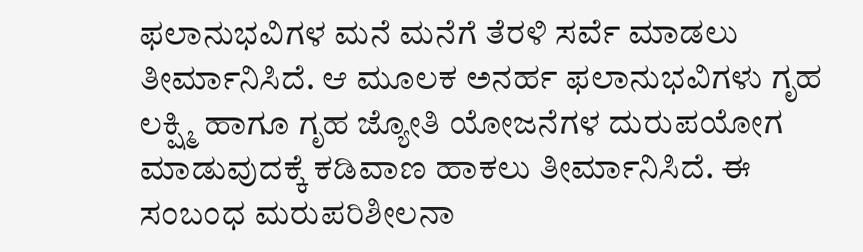ಫಲಾನುಭವಿಗಳ ಮನೆ ಮನೆಗೆ ತೆರಳಿ ಸರ್ವೆ ಮಾಡಲು ತೀರ್ಮಾನಿಸಿದೆ. ಆ ಮೂಲಕ ಅನರ್ಹ ಫಲಾನುಭವಿಗಳು ಗೃಹ ಲಕ್ಷ್ಮಿ ಹಾಗೂ ಗೃಹ ಜ್ಯೋತಿ ಯೋಜನೆಗಳ ದುರುಪಯೋಗ ಮಾಡುವುದಕ್ಕೆ ಕಡಿವಾಣ ಹಾಕಲು ತೀರ್ಮಾನಿಸಿದೆ. ಈ ಸಂಬಂಧ ಮರುಪರಿಶೀಲನಾ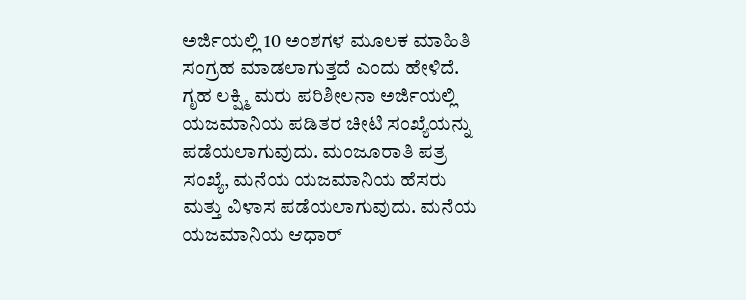ಅರ್ಜಿಯಲ್ಲಿ 10 ಅಂಶಗಳ ಮೂಲಕ ಮಾಹಿತಿ ಸಂಗ್ರಹ ಮಾಡಲಾಗುತ್ತದೆ ಎಂದು ಹೇಳಿದೆ.
ಗೃಹ ಲಕ್ಷ್ಮಿ ಮರು ಪರಿಶೀಲನಾ ಅರ್ಜಿಯಲ್ಲಿ ಯಜಮಾನಿಯ ಪಡಿತರ ಚೀಟಿ ಸಂಖ್ಯೆಯನ್ನು ಪಡೆಯಲಾಗುವುದು. ಮಂಜೂರಾತಿ ಪತ್ರ ಸಂಖ್ಯೆ, ಮನೆಯ ಯಜಮಾನಿಯ ಹೆಸರು ಮತ್ತು ವಿಳಾಸ ಪಡೆಯಲಾಗುವುದು. ಮನೆಯ ಯಜಮಾನಿಯ ಆಧಾರ್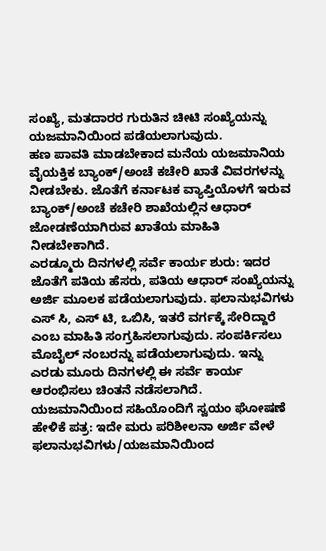ಸಂಖ್ಯೆ, ಮತದಾರರ ಗುರುತಿನ ಚೀಟಿ ಸಂಖ್ಯೆಯನ್ನು ಯಜಮಾನಿಯಿಂದ ಪಡೆಯಲಾಗುವುದು.
ಹಣ ಪಾವತಿ ಮಾಡಬೇಕಾದ ಮನೆಯ ಯಜಮಾನಿಯ ವೈಯಕ್ತಿಕ ಬ್ಯಾಂಕ್/ಅಂಚೆ ಕಚೇರಿ ಖಾತೆ ವಿವರಗಳನ್ನು ನೀಡಬೇಕು. ಜೊತೆಗೆ ಕರ್ನಾಟಕ ವ್ಯಾಪ್ತಿಯೊಳಗೆ ಇರುವ ಬ್ಯಾಂಕ್/ಅಂಚೆ ಕಚೇರಿ ಶಾಖೆಯಲ್ಲಿನ ಆಧಾರ್ ಜೋಡಣೆಯಾಗಿರುವ ಖಾತೆಯ ಮಾಹಿತಿ ನೀಡಬೇಕಾಗಿದೆ.
ಎರಡ್ಮೂರು ದಿನಗಳಲ್ಲಿ ಸರ್ವೆ ಕಾರ್ಯ ಶುರು: ಇದರ ಜೊತೆಗೆ ಪತಿಯ ಹೆಸರು, ಪತಿಯ ಆಧಾರ್ ಸಂಖ್ಯೆಯನ್ನು ಅರ್ಜಿ ಮೂಲಕ ಪಡೆಯಲಾಗುವುದು. ಫಲಾನುಭವಿಗಳು ಎಸ್ ಸಿ, ಎಸ್ ಟಿ, ಒಬಿಸಿ, ಇತರೆ ವರ್ಗಕ್ಕೆ ಸೇರಿದ್ದಾರೆ ಎಂಬ ಮಾಹಿತಿ ಸಂಗ್ರಹಿಸಲಾಗುವುದು. ಸಂಪರ್ಕಿಸಲು ಮೊಬೈಲ್ ನಂಬರನ್ನು ಪಡೆಯಲಾಗುವುದು. ಇನ್ನು ಎರಡು ಮೂರು ದಿನಗಳಲ್ಲಿ ಈ ಸರ್ವೆ ಕಾರ್ಯ ಆರಂಭಿಸಲು ಚಿಂತನೆ ನಡೆಸಲಾಗಿದೆ.
ಯಜಮಾನಿಯಿಂದ ಸಹಿಯೊಂದಿಗೆ ಸ್ವಯಂ ಘೋಷಣೆ ಹೇಳಿಕೆ ಪತ್ರ: ಇದೇ ಮರು ಪರಿಶೀಲನಾ ಅರ್ಜಿ ವೇಳೆ ಫಲಾನುಭವಿಗಳು/ಯಜಮಾನಿಯಿಂದ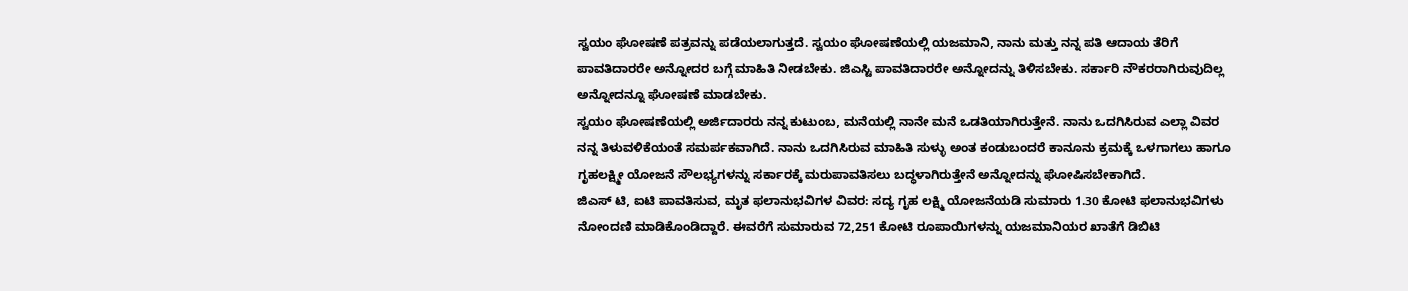ಸ್ವಯಂ ಘೋಷಣೆ ಪತ್ರವನ್ನು ಪಡೆಯಲಾಗುತ್ತದೆ. ಸ್ವಯಂ ಘೋಷಣೆಯಲ್ಲಿ ಯಜಮಾನಿ, ನಾನು ಮತ್ತು ನನ್ನ ಪತಿ ಆದಾಯ ತೆರಿಗೆ ಪಾವತಿದಾರರೇ ಅನ್ನೋದರ ಬಗ್ಗೆ ಮಾಹಿತಿ ನೀಡಬೇಕು. ಜಿಎಸ್ಟಿ ಪಾವತಿದಾರರೇ ಅನ್ನೋದನ್ನು ತಿಳಿಸಬೇಕು. ಸರ್ಕಾರಿ ನೌಕರರಾಗಿರುವುದಿಲ್ಲ ಅನ್ನೋದನ್ನೂ ಘೋಷಣೆ ಮಾಡಬೇಕು.
ಸ್ವಯಂ ಘೋಷಣೆಯಲ್ಲಿ ಅರ್ಜಿದಾರರು ನನ್ನ ಕುಟುಂಬ, ಮನೆಯಲ್ಲಿ ನಾನೇ ಮನೆ ಒಡತಿಯಾಗಿರುತ್ತೇನೆ. ನಾನು ಒದಗಿಸಿರುವ ಎಲ್ಲಾ ವಿವರ ನನ್ನ ತಿಳುವಳಿಕೆಯಂತೆ ಸಮರ್ಪಕವಾಗಿದೆ. ನಾನು ಒದಗಿಸಿರುವ ಮಾಹಿತಿ ಸುಳ್ಳು ಅಂತ ಕಂಡುಬಂದರೆ ಕಾನೂನು ಕ್ರಮಕ್ಕೆ ಒಳಗಾಗಲು ಹಾಗೂ ಗೃಹಲಕ್ಷ್ಮೀ ಯೋಜನೆ ಸೌಲಭ್ಯಗಳನ್ನು ಸರ್ಕಾರಕ್ಕೆ ಮರುಪಾವತಿಸಲು ಬದ್ಧಳಾಗಿರುತ್ತೇನೆ ಅನ್ನೋದನ್ನು ಘೋಷಿಸಬೇಕಾಗಿದೆ.
ಜಿಎಸ್ ಟಿ, ಐಟಿ ಪಾವತಿಸುವ, ಮೃತ ಫಲಾನುಭವಿಗಳ ವಿವರ: ಸದ್ಯ ಗೃಹ ಲಕ್ಷ್ಮಿ ಯೋಜನೆಯಡಿ ಸುಮಾರು 1.30 ಕೋಟಿ ಫಲಾನುಭವಿಗಳು ನೋಂದಣಿ ಮಾಡಿಕೊಂಡಿದ್ದಾರೆ. ಈವರೆಗೆ ಸುಮಾರುವ 72,251 ಕೋಟಿ ರೂಪಾಯಿಗಳನ್ನು ಯಜಮಾನಿಯರ ಖಾತೆಗೆ ಡಿಬಿಟಿ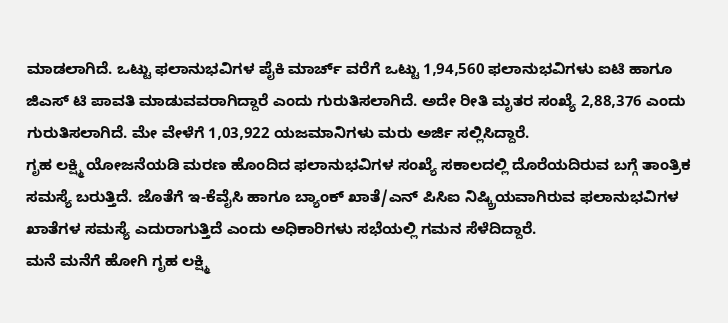ಮಾಡಲಾಗಿದೆ. ಒಟ್ಟು ಫಲಾನುಭವಿಗಳ ಪೈಕಿ ಮಾರ್ಚ್ ವರೆಗೆ ಒಟ್ಟು 1,94,560 ಫಲಾನುಭವಿಗಳು ಐಟಿ ಹಾಗೂ ಜಿಎಸ್ ಟಿ ಪಾವತಿ ಮಾಡುವವರಾಗಿದ್ದಾರೆ ಎಂದು ಗುರುತಿಸಲಾಗಿದೆ. ಅದೇ ರೀತಿ ಮೃತರ ಸಂಖ್ಯೆ 2,88,376 ಎಂದು ಗುರುತಿಸಲಾಗಿದೆ. ಮೇ ವೇಳೆಗೆ 1,03,922 ಯಜಮಾನಿಗಳು ಮರು ಅರ್ಜಿ ಸಲ್ಲಿಸಿದ್ದಾರೆ.
ಗೃಹ ಲಕ್ಷ್ಮಿ ಯೋಜನೆಯಡಿ ಮರಣ ಹೊಂದಿದ ಫಲಾನುಭವಿಗಳ ಸಂಖ್ಯೆ ಸಕಾಲದಲ್ಲಿ ದೊರೆಯದಿರುವ ಬಗ್ಗೆ ತಾಂತ್ರಿಕ ಸಮಸ್ಯೆ ಬರುತ್ತಿದೆ. ಜೊತೆಗೆ ಇ-ಕೆವೈಸಿ ಹಾಗೂ ಬ್ಯಾಂಕ್ ಖಾತೆ/ಎನ್ ಪಿಸಿಐ ನಿಷ್ಕ್ರಿಯವಾಗಿರುವ ಫಲಾನುಭವಿಗಳ ಖಾತೆಗಳ ಸಮಸ್ಯೆ ಎದುರಾಗುತ್ತಿದೆ ಎಂದು ಅಧಿಕಾರಿಗಳು ಸಭೆಯಲ್ಲಿ ಗಮನ ಸೆಳೆದಿದ್ದಾರೆ.
ಮನೆ ಮನೆಗೆ ಹೋಗಿ ಗೃಹ ಲಕ್ಷ್ಮಿ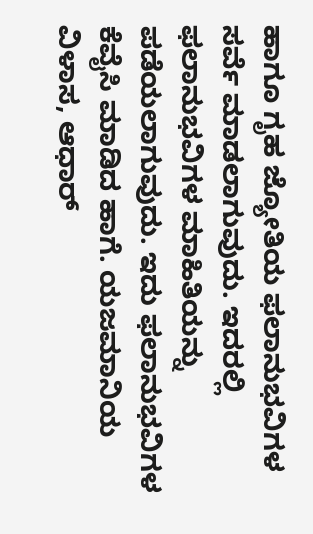ಹಾಗೂ ಗೃಹ ಜ್ಯೋತಿಯ ಫಲಾನುಭವಿಗಳ ಸರ್ವೆ ಮಾಡಲಾಗುವುದು. ಇದರಲ್ಲಿ ಫಲಾನುಭವಿಗಳ ಮಾಹಿತಿಯನ್ನು ಪಡೆಯಲಾಗುವುದು. ಇದು ಫಲಾನುಭವಿಗಳ ಕೆವೈಸಿ ಮಾಡಿದ ಹಾಗೆ. ಯಜಮಾನಿಯ ವಿಳಾಸ, ಆಧಾರ್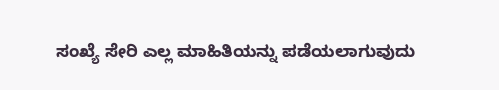ಸಂಖ್ಯೆ ಸೇರಿ ಎಲ್ಲ ಮಾಹಿತಿಯನ್ನು ಪಡೆಯಲಾಗುವುದು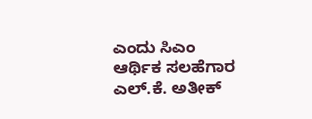ಎಂದು ಸಿಎಂ ಆರ್ಥಿಕ ಸಲಹೆಗಾರ ಎಲ್.ಕೆ. ಅತೀಕ್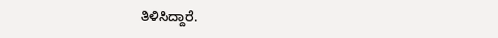ತಿಳಿಸಿದ್ದಾರೆ.